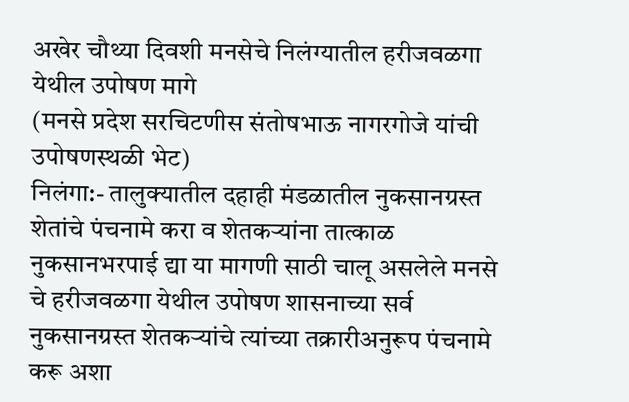अखेर चौथ्या दिवशी मनसेचे निलंग्यातील हरीजवळगा येथील उपोषण मागे
(मनसे प्रदेश सरचिटणीस संतोषभाऊ नागरगोजे यांची उपोषणस्थळी भेट)
निलंगा:- तालुक्यातील दहाही मंडळातील नुकसानग्रस्त शेतांचे पंचनामे करा व शेतकऱ्यांना तात्काळ नुकसानभरपाई द्या या मागणी साठी चालू असलेले मनसे चे हरीजवळगा येथील उपोषण शासनाच्या सर्व नुकसानग्रस्त शेतकऱ्यांचे त्यांच्या तक्रारीअनुरूप पंचनामे करू अशा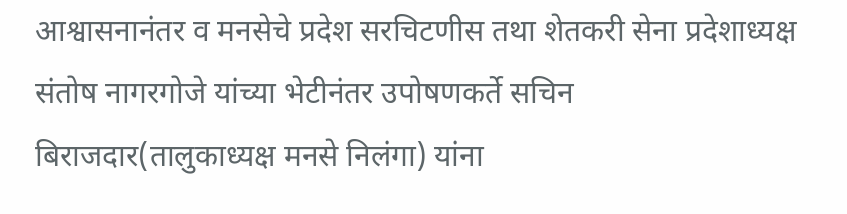आश्वासनानंतर व मनसेचे प्रदेश सरचिटणीस तथा शेतकरी सेना प्रदेशाध्यक्ष संतोष नागरगोजे यांच्या भेटीनंतर उपोषणकर्ते सचिन बिराजदार(तालुकाध्यक्ष मनसे निलंगा) यांना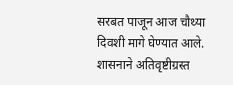सरबत पाजून आज चौथ्या दिवशी मागे घेण्यात आले. शासनाने अतिवृष्टीग्रस्त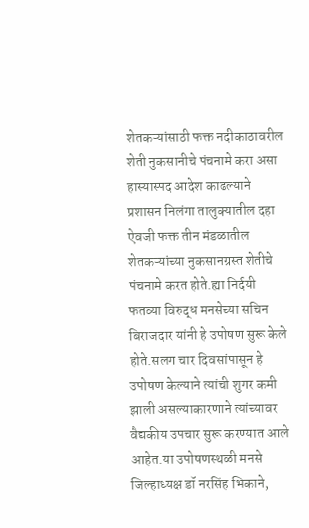शेतकऱ्यांसाठी फक्त नदीकाठावरील शेती नुकसानीचे पंचनामे करा असा हास्यास्पद आदेश काढल्याने प्रशासन निलंगा तालुक्यातील दहा ऐवजी फक्त तीन मंडळातील शेतकऱ्यांच्या नुकसानग्रस्त शेतीचे पंचनामे करत होते.ह्या निर्दयी फतव्या विरुद्ध मनसेच्या सचिन बिराजदार यांनी हे उपोषण सुरू केले होते.सलग चार दिवसांपासून हे उपोषण केल्याने त्यांची शुगर कमी झाली असल्याकारणाने त्यांच्यावर वैद्यकीय उपचार सुरू करण्यात आले आहेत.या उपोषणस्थळी मनसे जिल्हाध्यक्ष डॉ नरसिंह भिकाने,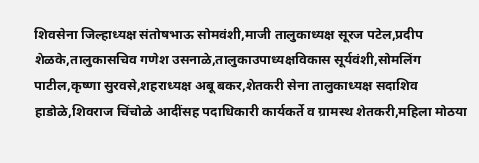शिवसेना जिल्हाध्यक्ष संतोषभाऊ सोमवंशी,माजी तालुकाध्यक्ष सूरज पटेल,प्रदीप शेळके,तालुकासचिव गणेश उसनाळे,तालुकाउपाध्यक्षविकास सूर्यवंशी,सोमलिंग पाटील,कृष्णा सुरवसे,शहराध्यक्ष अबू बकर,शेतकरी सेना तालुकाध्यक्ष सदाशिव हाडोळे,शिवराज चिंचोळे आदींसह पदाधिकारी कार्यकर्ते व ग्रामस्थ शेतकरी,महिला मोठया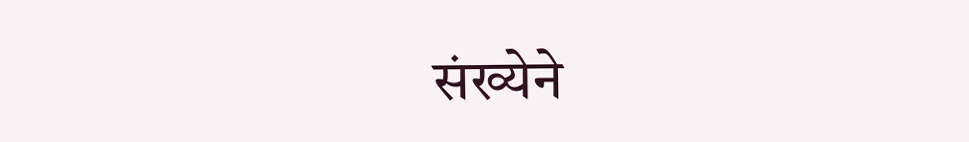संख्येने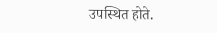उपस्थित होते.